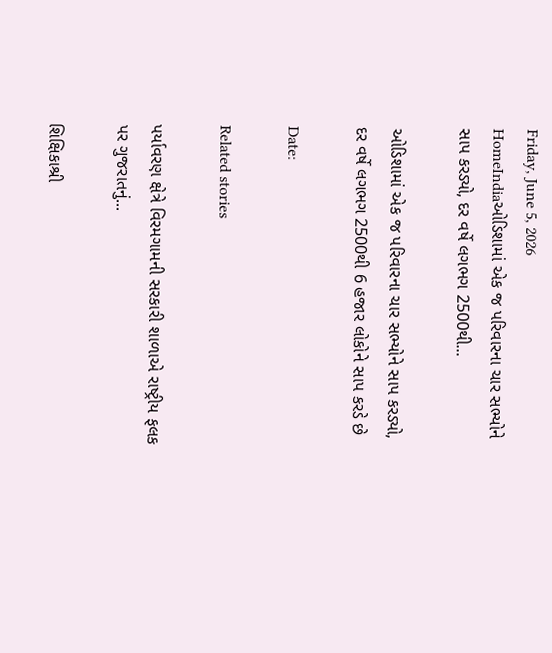Friday, June 5, 2026
HomeIndiaઓડિશામાં એક જ પરિવારના ચાર સભ્યોને સાપ કરડ્યો, દર વર્ષે લગભગ 2500થી...

ઓડિશામાં એક જ પરિવારના ચાર સભ્યોને સાપ કરડ્યો, દર વર્ષે લગભગ 2500થી 6 હજાર લોકોને સાપ કરડે છે

Date:

Related stories

પર્યાવરણ ક્ષેત્રે વિરમગામની સરકારી શાળાએ રાષ્ટ્રીય ફલક પર ગુજરાતનું...

શિક્ષિકાશ્રી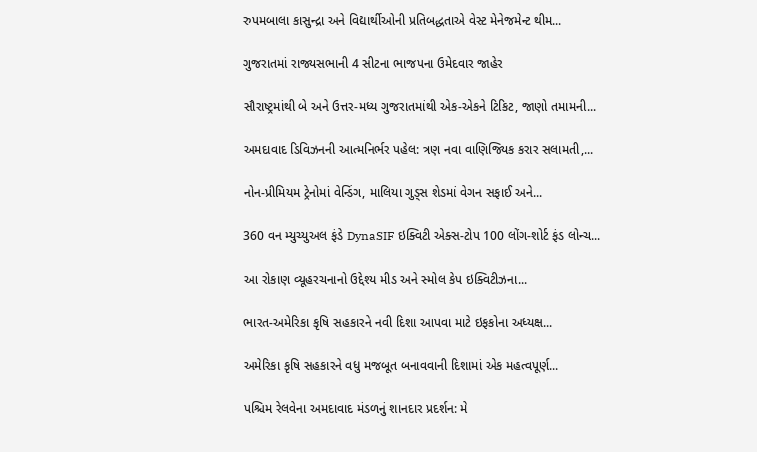રુપમબાલા કાસુન્દ્રા અને વિદ્યાર્થીઓની પ્રતિબદ્ધતાએ વેસ્ટ મેનેજમેન્ટ થીમ...

ગુજરાતમાં રાજ્યસભાની 4 સીટના ભાજપના ઉમેદવાર જાહેર

સૌરાષ્ટ્રમાંથી બે અને ઉત્તર-મધ્ય ગુજરાતમાંથી એક-એકને ટિકિટ, જાણો તમામની...

અમદાવાદ ડિવિઝનની આત્મનિર્ભર પહેલ: ત્રણ નવા વાણિજ્યિક કરાર સલામતી,...

નોન-પ્રીમિયમ ટ્રેનોમાં વેન્ડિંગ, માલિયા ગુડ્સ શેડમાં વેગન સફાઈ અને...

360 વન મ્યુચ્યુઅલ ફંડે DynaSIF ઇક્વિટી એક્સ-ટોપ 100 લોંગ-શોર્ટ ફંડ લોન્ચ...

આ રોકાણ વ્યૂહરચનાનો ઉદ્દેશ્ય મીડ અને સ્મોલ કેપ ઇક્વિટીઝના...

ભારત-અમેરિકા કૃષિ સહકારને નવી દિશા આપવા માટે ઇફકોના અધ્યક્ષ...

અમેરિકા કૃષિ સહકારને વધુ મજબૂત બનાવવાની દિશામાં એક મહત્વપૂર્ણ...

પશ્ચિમ રેલવેના અમદાવાદ મંડળનું શાનદાર પ્રદર્શન: મે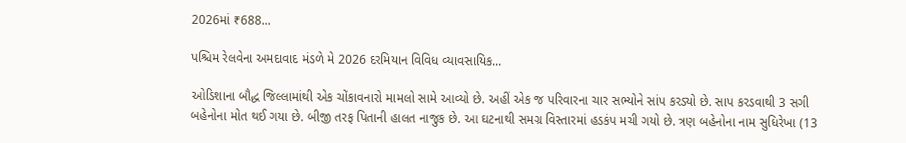2026માં ₹688...

પશ્ચિમ રેલવેના અમદાવાદ મંડળે મે 2026 દરમિયાન વિવિધ વ્યાવસાયિક...

ઓડિશાના બૌદ્ધ જિલ્લામાંથી એક ચોંકાવનારો મામલો સામે આવ્યો છે. અહીં એક જ પરિવારના ચાર સભ્યોને સાંપ કરડ્યો છે. સાપ કરડવાથી 3 સગી બહેનોના મોત થઈ ગયા છે. બીજી તરફ પિતાની હાલત નાજુક છે. આ ઘટનાથી સમગ્ર વિસ્તારમાં હડકંપ મચી ગયો છે. ત્રણ બહેનોના નામ સુધિરેખા (13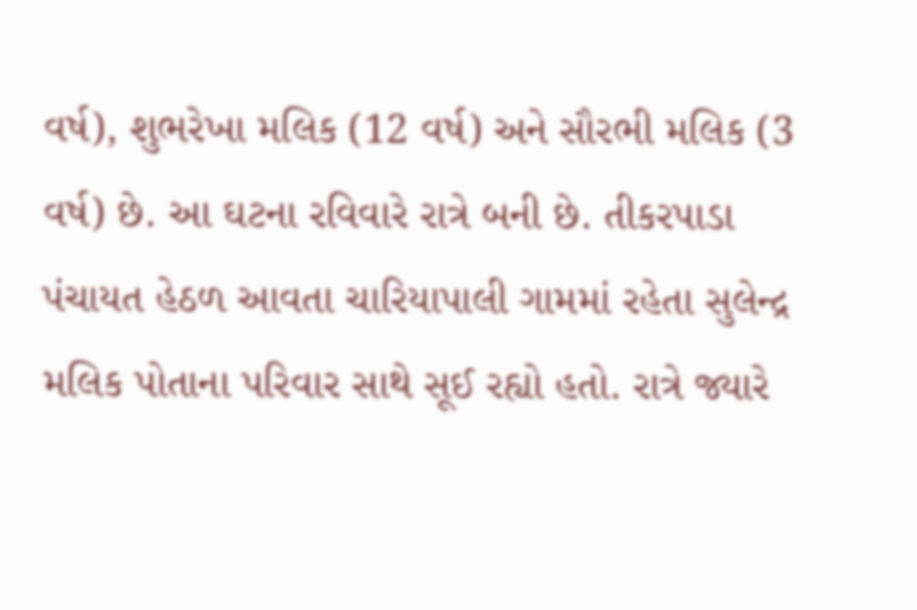વર્ષ), શુભરેખા મલિક (12 વર્ષ) અને સૌરભી મલિક (3 વર્ષ) છે. આ ઘટના રવિવારે રાત્રે બની છે. તીકરપાડા પંચાયત હેઠળ આવતા ચારિયાપાલી ગામમાં રહેતા સુલેન્દ્ર મલિક પોતાના પરિવાર સાથે સૂઈ રહ્યો હતો. રાત્રે જ્યારે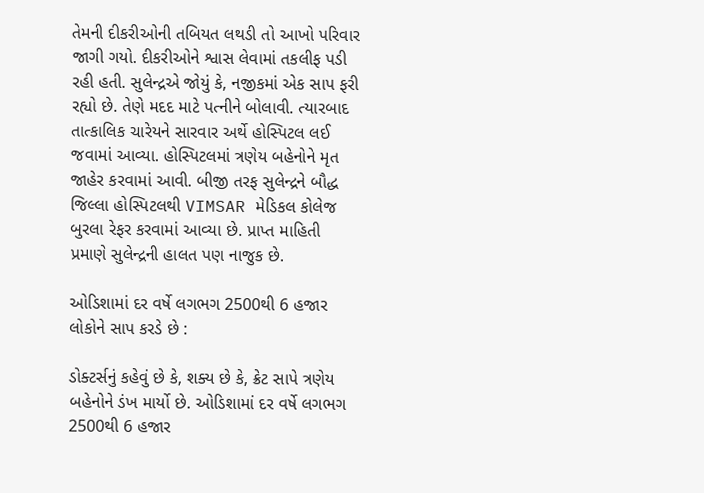તેમની દીકરીઓની તબિયત લથડી તો આખો પરિવાર જાગી ગયો. દીકરીઓને શ્વાસ લેવામાં તકલીફ પડી રહી હતી. સુલેન્દ્રએ જોયું કે, નજીકમાં એક સાપ ફરી રહ્યો છે. તેણે મદદ માટે પત્નીને બોલાવી. ત્યારબાદ તાત્કાલિક ચારેયને સારવાર અર્થે હોસ્પિટલ લઈ જવામાં આવ્યા. હોસ્પિટલમાં ત્રણેય બહેનોને મૃત જાહેર કરવામાં આવી. બીજી તરફ સુલેન્દ્રને બૌદ્ધ જિલ્લા હોસ્પિટલથી VIMSAR મેડિકલ કોલેજ બુરલા રેફર કરવામાં આવ્યા છે. પ્રાપ્ત માહિતી પ્રમાણે સુલેન્દ્રની હાલત પણ નાજુક છે.

ઓડિશામાં દર વર્ષે લગભગ 2500થી 6 હજાર લોકોને સાપ કરડે છે :

ડોક્ટર્સનું કહેવું છે કે, શક્ય છે કે, ક્રેટ સાપે ત્રણેય બહેનોને ડંખ માર્યો છે. ઓડિશામાં દર વર્ષે લગભગ 2500થી 6 હજાર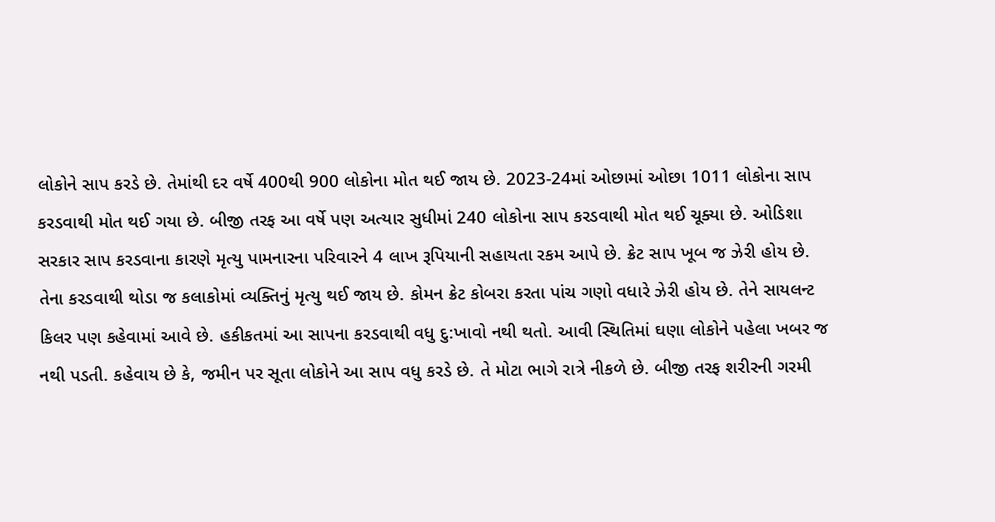લોકોને સાપ કરડે છે. તેમાંથી દર વર્ષે 400થી 900 લોકોના મોત થઈ જાય છે. 2023-24માં ઓછામાં ઓછા 1011 લોકોના સાપ કરડવાથી મોત થઈ ગયા છે. બીજી તરફ આ વર્ષે પણ અત્યાર સુધીમાં 240 લોકોના સાપ કરડવાથી મોત થઈ ચૂક્યા છે. ઓડિશા સરકાર સાપ કરડવાના કારણે મૃત્યુ પામનારના પરિવારને 4 લાખ રૂપિયાની સહાયતા રકમ આપે છે. ક્રેટ સાપ ખૂબ જ ઝેરી હોય છે. તેના કરડવાથી થોડા જ કલાકોમાં વ્યક્તિનું મૃત્યુ થઈ જાય છે. કોમન ક્રેટ કોબરા કરતા પાંચ ગણો વધારે ઝેરી હોય છે. તેને સાયલન્ટ કિલર પણ કહેવામાં આવે છે. હકીકતમાં આ સાપના કરડવાથી વધુ દુ:ખાવો નથી થતો. આવી સ્થિતિમાં ઘણા લોકોને પહેલા ખબર જ નથી પડતી. કહેવાય છે કે, જમીન પર સૂતા લોકોને આ સાપ વધુ કરડે છે. તે મોટા ભાગે રાત્રે નીકળે છે. બીજી તરફ શરીરની ગરમી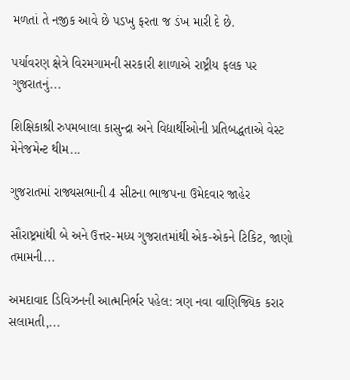મળતાં તે નજીક આવે છે પડખુ ફરતા જ ડંખ મારી દે છે.

પર્યાવરણ ક્ષેત્રે વિરમગામની સરકારી શાળાએ રાષ્ટ્રીય ફલક પર ગુજરાતનું...

શિક્ષિકાશ્રી રુપમબાલા કાસુન્દ્રા અને વિદ્યાર્થીઓની પ્રતિબદ્ધતાએ વેસ્ટ મેનેજમેન્ટ થીમ...

ગુજરાતમાં રાજ્યસભાની 4 સીટના ભાજપના ઉમેદવાર જાહેર

સૌરાષ્ટ્રમાંથી બે અને ઉત્તર-મધ્ય ગુજરાતમાંથી એક-એકને ટિકિટ, જાણો તમામની...

અમદાવાદ ડિવિઝનની આત્મનિર્ભર પહેલ: ત્રણ નવા વાણિજ્યિક કરાર સલામતી,...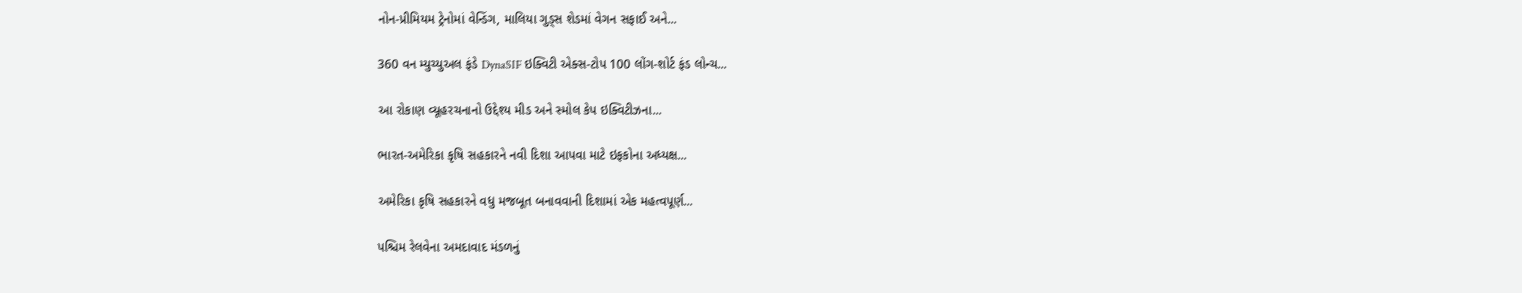નોન-પ્રીમિયમ ટ્રેનોમાં વેન્ડિંગ, માલિયા ગુડ્સ શેડમાં વેગન સફાઈ અને...

360 વન મ્યુચ્યુઅલ ફંડે DynaSIF ઇક્વિટી એક્સ-ટોપ 100 લોંગ-શોર્ટ ફંડ લોન્ચ...

આ રોકાણ વ્યૂહરચનાનો ઉદ્દેશ્ય મીડ અને સ્મોલ કેપ ઇક્વિટીઝના...

ભારત-અમેરિકા કૃષિ સહકારને નવી દિશા આપવા માટે ઇફકોના અધ્યક્ષ...

અમેરિકા કૃષિ સહકારને વધુ મજબૂત બનાવવાની દિશામાં એક મહત્વપૂર્ણ...

પશ્ચિમ રેલવેના અમદાવાદ મંડળનું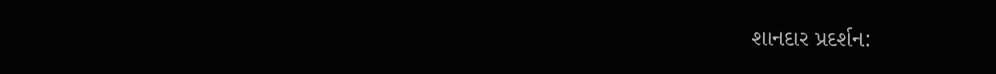શાનદાર પ્રદર્શન: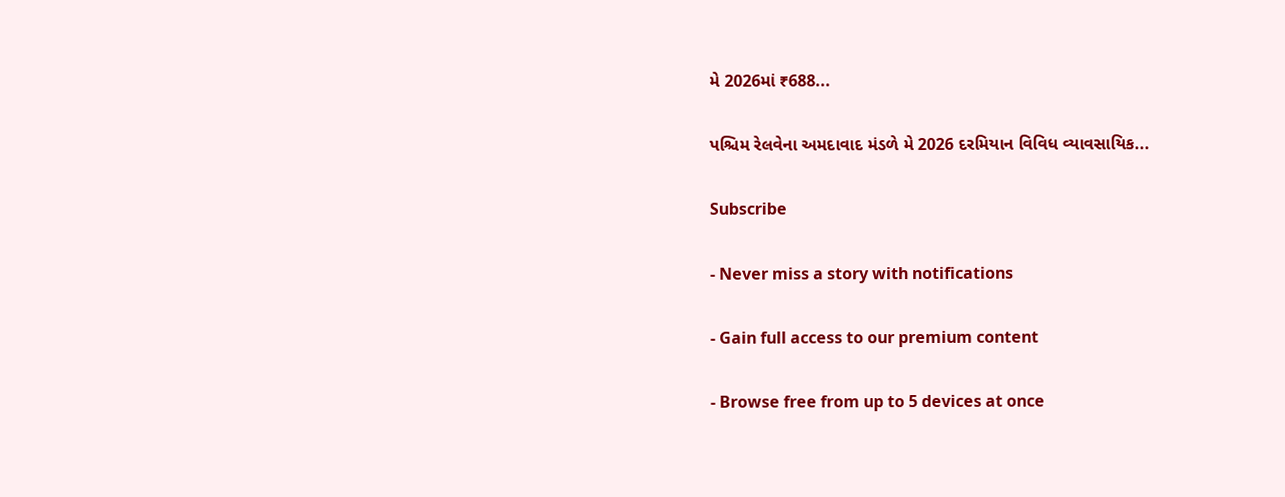મે 2026માં ₹688...

પશ્ચિમ રેલવેના અમદાવાદ મંડળે મે 2026 દરમિયાન વિવિધ વ્યાવસાયિક...

Subscribe

- Never miss a story with notifications

- Gain full access to our premium content

- Browse free from up to 5 devices at once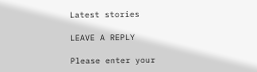Latest stories

LEAVE A REPLY

Please enter your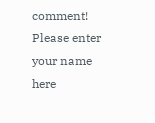comment!
Please enter your name here